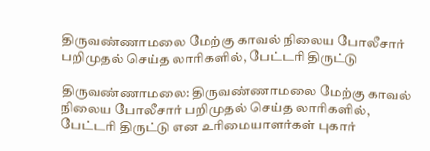திருவண்ணாமலை மேற்கு காவல் நிலைய போலீசார் பறிமுதல் செய்த லாரிகளில், பேட்டரி திருட்டு

திருவண்ணாமலை: திருவண்ணாமலை மேற்கு காவல் நிலைய போலீசார் பறிமுதல் செய்த லாரிகளில், பேட்டரி திருட்டு என உரிமையாளர்கள் புகார்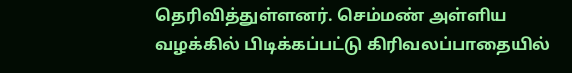தெரிவித்துள்ளனர். செம்மண் அள்ளிய வழக்கில் பிடிக்கப்பட்டு கிரிவலப்பாதையில்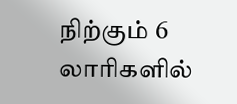நிற்கும் 6 லாரிகளில்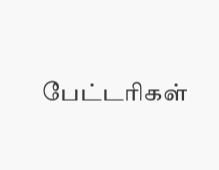பேட்டரிகள்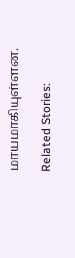மாயமாகியுள்ளன.

Related Stories: